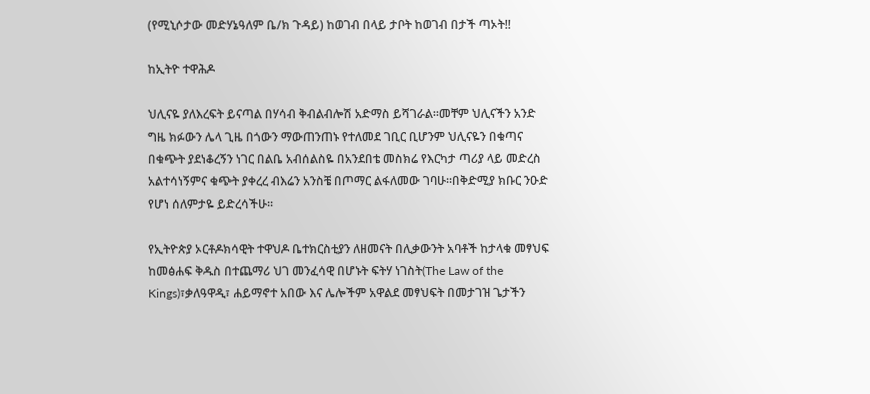(የሚኒሶታው መድሃኔዓለም ቤ/ክ ጉዳይ) ከወገብ በላይ ታቦት ከወገብ በታች ጣኦት!!

ከኢትዮ ተዋሕዶ

ህሊናዬ ያለእረፍት ይናጣል በሃሳብ ቅብልብሎሽ አድማስ ይሻገራል፡፡መቸም ህሊናችን አንድ ግዜ ክፉውን ሌላ ጊዜ በጎውን ማውጠንጠኑ የተለመደ ገቢር ቢሆንም ህሊናዬን በቁጣና በቁጭት ያደነቆረኝን ነገር በልቤ አብሰልስዬ በአንደበቴ መስክሬ የእርካታ ጣሪያ ላይ መድረስ አልተሳነኝምና ቁጭት ያቀረረ ብእሬን አንስቼ በጦማር ልፋለመው ገባሁ፡፡በቅድሚያ ክቡር ንዑድ የሆነ ሰለምታዬ ይድረሳችሁ፡፡

የኢትዮጵያ ኦርቶዶክሳዊት ተዋህዶ ቤተክርስቲያን ለዘመናት በሊቃውንት አባቶች ከታላቁ መፃህፍ ከመፅሐፍ ቅዱስ በተጨማሪ ህገ መንፈሳዊ በሆኑት ፍትሃ ነገስት(The Law of the Kings)፣ቃለዓዋዲ፣ ሐይማኖተ አበው እና ሌሎችም አዋልደ መፃህፍት በመታገዝ ጌታችን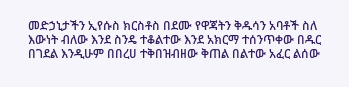መድኃኒታችን ኢየሱስ ክርስቶስ በደሙ የዋጃትን ቅዱሳን አባቶች ስለ እውነት ብለው እንደ ስንዴ ተቆልተው እንደ አክርማ ተሰንጥቀው በዱር በገደል እንዲሁም በበረሀ ተቅበዝብዘው ቅጠል በልተው አፈር ልሰው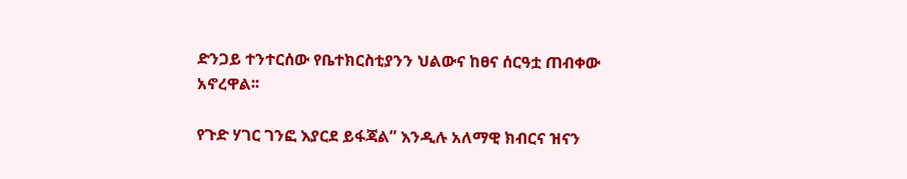ድንጋይ ተንተርሰው የቤተክርስቲያንን ህልውና ከፀና ሰርዓቷ ጠብቀው አኖረዋል፡፡

የጉድ ሃገር ገንፎ እያርደ ይፋጃል” እንዲሉ አለማዊ ክብርና ዝናን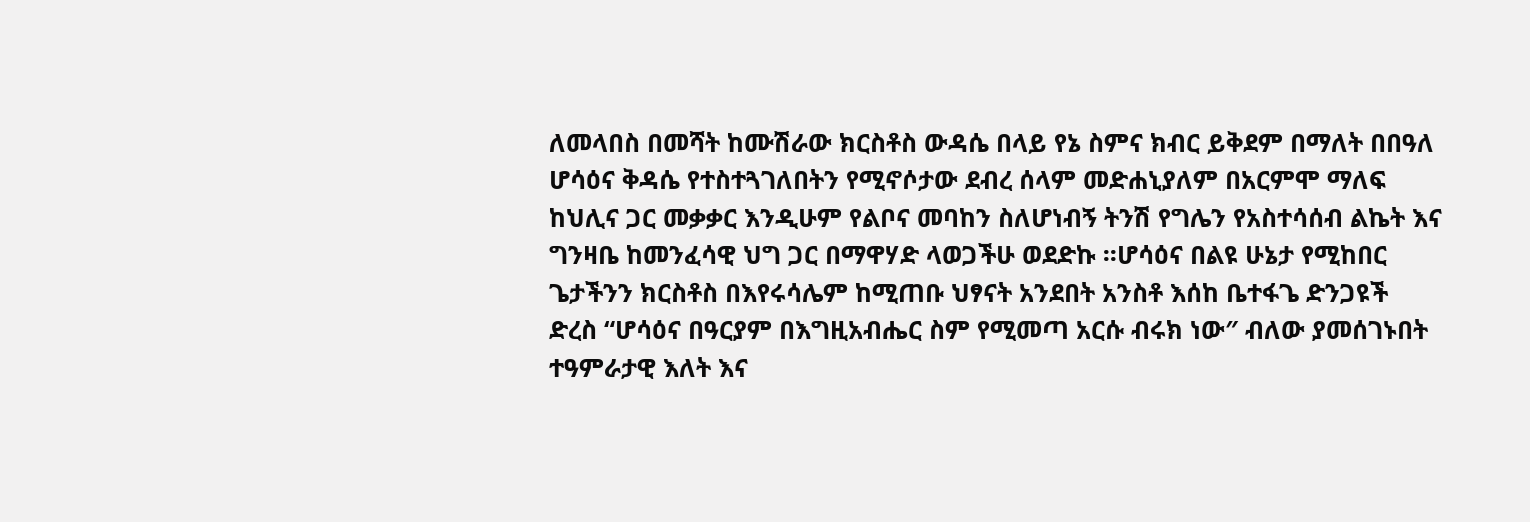ለመላበስ በመሻት ከሙሽራው ክርስቶስ ውዳሴ በላይ የኔ ስምና ክብር ይቅደም በማለት በበዓለ ሆሳዕና ቅዳሴ የተስተጓገለበትን የሚኖሶታው ደብረ ሰላም መድሐኒያለም በአርምሞ ማለፍ ከህሊና ጋር መቃቃር እንዲሁም የልቦና መባከን ስለሆነብኝ ትንሽ የግሌን የአስተሳሰብ ልኬት እና ግንዛቤ ከመንፈሳዊ ህግ ጋር በማዋሃድ ላወጋችሁ ወደድኩ ፡፡ሆሳዕና በልዩ ሁኔታ የሚከበር ጌታችንን ክርስቶስ በእየሩሳሌም ከሚጠቡ ህፃናት አንደበት አንስቶ እሰከ ቤተፋጌ ድንጋዩች ድረስ “ሆሳዕና በዓርያም በእግዚአብሔር ስም የሚመጣ አርሱ ብሩክ ነው″ ብለው ያመሰገኑበት ተዓምራታዊ እለት እና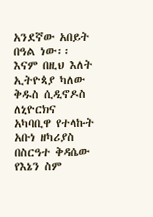አንደኛው አበይት በዓል ነው፡፡ እናም በዚህ እለት ኢትዮጳያ ካለው ቅዱስ ሲዲኖዶስ ለኒዮርክና አካባቢዋ የተላኩት አቡነ ዘካሪያስ በስርዓተ ቅዳሴው የእኔን ስም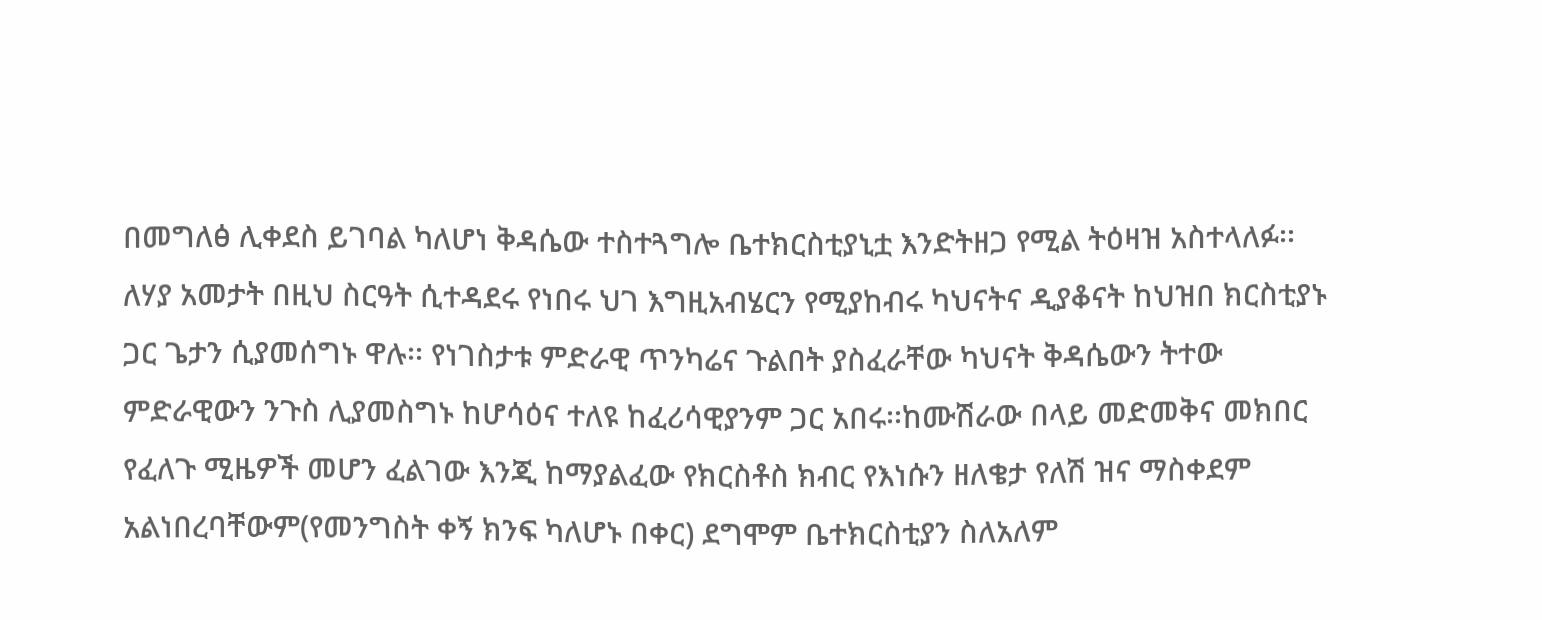በመግለፅ ሊቀደስ ይገባል ካለሆነ ቅዳሴው ተስተጓግሎ ቤተክርስቲያኒቷ እንድትዘጋ የሚል ትዕዛዝ አስተላለፉ፡፡ለሃያ አመታት በዚህ ስርዓት ሲተዳደሩ የነበሩ ህገ እግዚአብሄርን የሚያከብሩ ካህናትና ዲያቆናት ከህዝበ ክርስቲያኑ ጋር ጌታን ሲያመሰግኑ ዋሉ፡፡ የነገስታቱ ምድራዊ ጥንካሬና ጉልበት ያስፈራቸው ካህናት ቅዳሴውን ትተው ምድራዊውን ንጉስ ሊያመስግኑ ከሆሳዕና ተለዩ ከፈሪሳዊያንም ጋር አበሩ፡፡ከሙሽራው በላይ መድመቅና መክበር የፈለጉ ሚዜዎች መሆን ፈልገው እንጂ ከማያልፈው የክርስቶስ ክብር የእነሱን ዘለቄታ የለሽ ዝና ማስቀደም አልነበረባቸውም(የመንግስት ቀኝ ክንፍ ካለሆኑ በቀር) ደግሞም ቤተክርስቲያን ስለአለም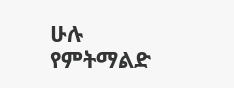ሁሉ የምትማልድ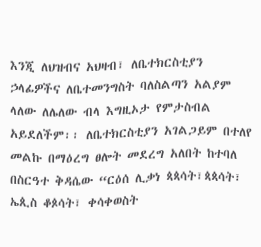እንጂ ለህዝብና አህዛብ፣ ለቤተክርስቲያን ኃላፊዎችና ለቤተመንግስት ባለስልጣን አልያም ላለው ለሌለው ብላ እግዚኦታ የምታስብል አይደለችም፡፡ ለቤተክርስቲያን አገልጋይም በተለየ መልኩ በማዕረግ ፀሎት መደረግ አለበት ከተባለ በስርዓተ ቅዳሴው “ርዕሰ ሊቃነ ጳጳሳት፣ጳጳሳት፣ ኤጲስ ቆጶሳት፣ ቀሳቀወስት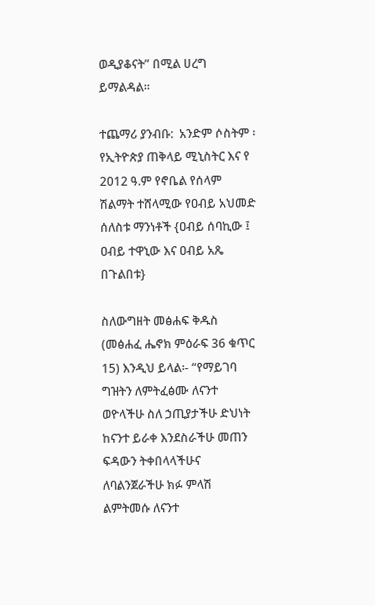ወዲያቆናት” በሚል ሀረግ ይማልዳል፡፡

ተጨማሪ ያንብቡ:  አንድም ሶስትም ፡ የኢትዮጵያ ጠቅላይ ሚኒስትር እና የ 2012 ዓ.ም የኖቤል የሰላም ሽልማት ተሸላሚው የዐብይ አህመድ ሰለስቱ ማንነቶች {ዐብይ ሰባኪው ፤ ዐብይ ተዋኒው እና ዐብይ አጼ በጉልበቱ}

ስለውግዘት መፅሐፍ ቅዱስ (መፅሐፈ ሔኖክ ምዕራፍ 36 ቁጥር 15) እንዲህ ይላል፡- “የማይገባ ግዝትን ለምትፈፅሙ ለናንተ ወዮላችሁ ስለ ኃጢያታችሁ ድህነት ከናንተ ይራቀ እንደስራችሁ መጠን ፍዳውን ትቀበላላችሁና ለባልንጀራችሁ ክፉ ምላሽ ልምትመሱ ለናንተ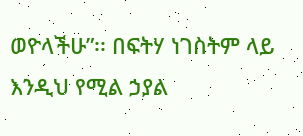ወዮላችሁ”፡፡ በፍትሃ ነገስትም ላይ እንዲህ የሚል ኃያል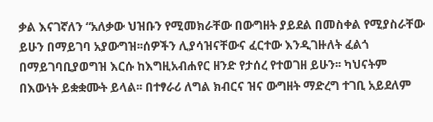ቃል እናገኛለን “አለቃው ህዝቡን የሚመክራቸው በውግዘት ያይደል በመስቀል የሚያስራቸው ይሁን በማይገባ አያውግዝ፡፡ሰዎችን ሊያሳዝናቸውና ፈርተው እንዲገዙለት ፈልጎ በማይገባቢያወግዝ እርሱ ከእግዚአብሐየር ዘንድ የታሰረ የተወገዘ ይሁን፡፡ ካህናትም በእውነት ይቋቋሙት ይላል፡፡ በተፃራሪ ለግል ክብርና ዝና ውግዘት ማድረግ ተገቢ አይደለም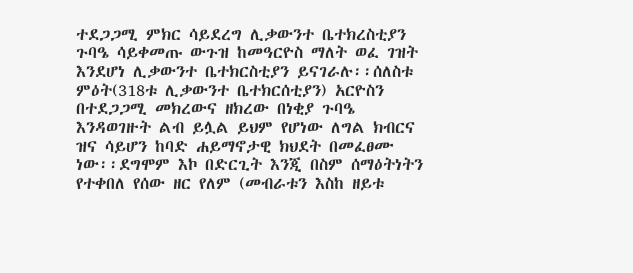ተደጋጋሚ ምክር ሳይደረግ ሊቃውንተ ቤተክረስቲያን ጉባዔ ሳይቀመጡ ውጉዝ ከመዓርዮስ ማለት ወፈ ገዝት እንደሆነ ሊቃውንተ ቤተክርስቲያን ይናገራሉ፡፡ሰለስቱ ምዕት(318ቱ ሊቃውንተ ቤተክርሰቲያን) አርዮስን በተደጋጋሚ መክረውና ዘክረው በነቂያ ጉባዔ እንዳወገዙት ልብ ይሏል ይህም የሆነው ለግል ክብርና ዝና ሳይሆን ከባድ ሐይማኖታዊ ክህደት በመፈፀሙ ነው፡፡ደግሞም እኮ በድርጊት እንጂ በስም ሰማዕትነትን የተቀበለ የሰው ዘር የለም (መብራቱን እስከ ዘይቱ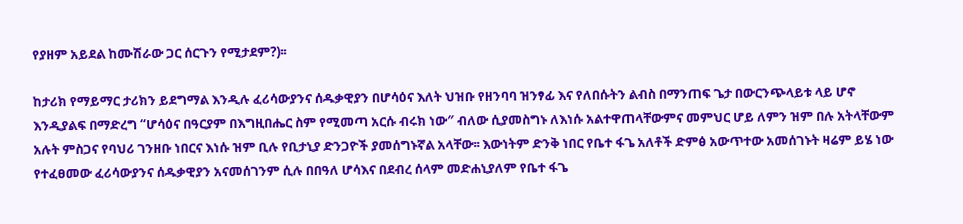የያዘም አይደል ከሙሽራው ጋር ሰርጉን የሚታደም?)፡፡

ከታሪክ የማይማር ታሪክን ይደግማል እንዲሉ ፈሪሳውያንና ሰዱቃዊያን በሆሳዕና እለት ህዝቡ የዘንባባ ዝንፃፊ እና የለበሱትን ልብስ በማንጠፍ ጌታ በውርንጭላይቱ ላይ ሆኖ እንዲያልፍ በማድረግ “ሆሳዕና በዓርያም በእግዚበሔር ስም የሚመጣ አርሱ ብሩክ ነው″ ብለው ሲያመስግኑ ለእነሱ አልተዋጠላቸውምና መምህር ሆይ ለምን ዝም በሉ አትላቸውም አሉት ምስጋና የባህሪ ገንዘቡ ነበርና እነሱ ዝም ቢሉ የቢታኒያ ድንጋዮች ያመሰግኑኛል አላቸው፡፡ እውነትም ድንቅ ነበር የቤተ ፋጌ አለቶች ድምፅ አውጥተው አመሰገኑት ዛሬም ይሄ ነው የተፈፀመው ፈሪሳውያንና ሰዱቃዊያን አናመሰገንም ሲሉ በበዓለ ሆሳእና በደብረ ሰላም መድሐኒያለም የቤተ ፋጌ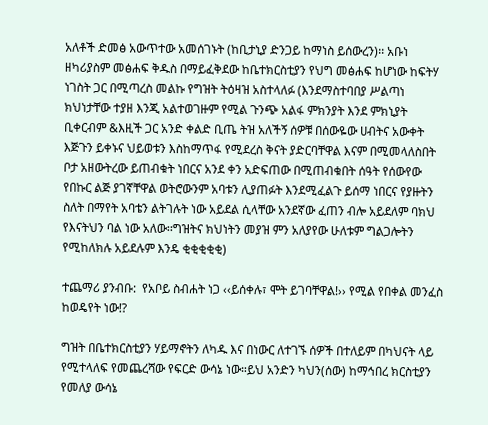አለቶች ድመፅ አውጥተው አመሰገኑት (ከቢታኒያ ድንጋይ ከማነስ ይሰውረን)፡፡ አቡነ ዘካሪያስም መፅሐፍ ቅዱስ በማይፈቅደው ከቤተክርስቲያን የህግ መፅሐፍ ከሆነው ከፍትሃ ነገስት ጋር በሚጣረስ መልኩ የግዝት ትዕዛዝ አስተላለፉ (እንደማስተባበያ ሥልጣነ ክህነታቸው ተያዘ እንጂ አልተወገዙም የሚል ጉንጭ አልፋ ምክንያት እንደ ምክኒያት ቢቀርብም &እዚች ጋር አንድ ቀልድ ቢጤ ትዝ አለችኝ ሰዎቹ በሰውዬው ሀብትና አውቀት እጅጉን ይቀኑና ህይወቱን እስከማጥፋ የሚደረስ ቅናት ያድርባቸዋል እናም በሚመላለስበት ቦታ አዘውትረው ይጠብቁት ነበርና አንደ ቀን አድፍጠው በሚጠብቁበት ሰዓት የሰውየው የበኩር ልጅ ያገኛቸዋል ወትሮውንም አባቱን ሊያጠፉት እንደሚፈልጉ ይሰማ ነበርና የያዙትን ስለት በማየት አባቴን ልትገሉት ነው አይደል ሲላቸው አንደኛው ፈጠን ብሎ አይደለም ባክህ የእናትህን ባል ነው አለው፡፡ግዝትና ክህነትን መያዝ ምን አለያየው ሁለቱም ግልጋሎትን የሚከለክሉ አይደሉም እንዴ ቂቂቂቂቂ)

ተጨማሪ ያንብቡ:  የአቦይ ስብሐት ነጋ ‹‹ይሰቀሉ፣ ሞት ይገባቸዋል!›› የሚል የበቀል መንፈስ ከወዴየት ነው!?

ግዝት በቤተክርስቲያን ሃይማኖትን ለካዱ እና በነውር ለተገኙ ሰዎች በተለይም በካህናት ላይ የሚተላለፍ የመጨረሻው የፍርድ ውሳኔ ነው።ይህ አንድን ካህን(ሰው) ከማኅበረ ክርስቲያን የመለያ ውሳኔ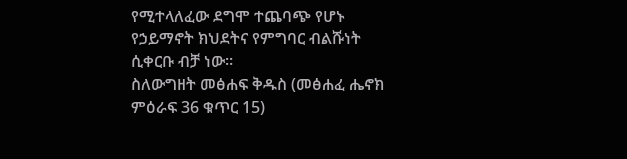የሚተላለፈው ደግሞ ተጨባጭ የሆኑ የኃይማኖት ክህደትና የምግባር ብልሹነት ሲቀርቡ ብቻ ነው።
ስለውግዘት መፅሐፍ ቅዱስ (መፅሐፈ ሔኖክ ምዕራፍ 36 ቁጥር 15)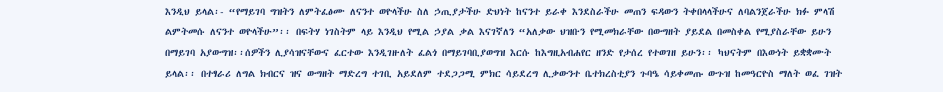እንዲህ ይላል፡- “የማይገባ ግዝትን ለምትፈፅሙ ለናንተ ወዮላችሁ ስለ ኃጢያታችሁ ድህነት ከናንተ ይራቀ እንደስራችሁ መጠን ፍዳውን ትቀበላላችሁና ለባልንጀራችሁ ክፉ ምላሽ ልምትመሱ ለናንተ ወዮላችሁ”፡፡ በፍትሃ ነገስትም ላይ እንዲህ የሚል ኃያል ቃል እናገኛለን “አለቃው ህዝቡን የሚመክራቸው በውግዘት ያይደል በመስቀል የሚያስራቸው ይሁን በማይገባ አያውግዝ፡፡ሰዎችን ሊያሳዝናቸውና ፈርተው እንዲገዙለት ፈልጎ በማይገባቢያወግዝ እርሱ ከእግዚአብሐየር ዘንድ የታሰረ የተወገዘ ይሁን፡፡ ካህናትም በእውነት ይቋቋሙት ይላል፡፡ በተፃራሪ ለግል ክብርና ዝና ውግዘት ማድረግ ተገቢ አይደለም ተደጋጋሚ ምክር ሳይደረግ ሊቃውንተ ቤተክረስቲያን ጉባዔ ሳይቀመጡ ውጉዝ ከመዓርዮስ ማለት ወፈ ገዝት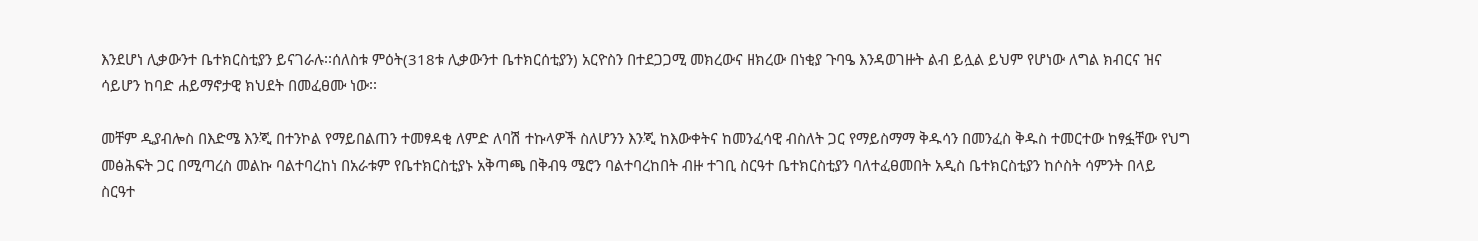እንደሆነ ሊቃውንተ ቤተክርስቲያን ይናገራሉ፡፡ሰለስቱ ምዕት(318ቱ ሊቃውንተ ቤተክርሰቲያን) አርዮስን በተደጋጋሚ መክረውና ዘክረው በነቂያ ጉባዔ እንዳወገዙት ልብ ይሏል ይህም የሆነው ለግል ክብርና ዝና ሳይሆን ከባድ ሐይማኖታዊ ክህደት በመፈፀሙ ነው፡፡

መቸም ዲያብሎስ በእድሜ እንጂ በተንኮል የማይበልጠን ተመፃዳቂ ለምድ ለባሽ ተኩላዎች ስለሆንን እንጂ ከእውቀትና ከመንፈሳዊ ብስለት ጋር የማይስማማ ቅዱሳን በመንፈስ ቅዱስ ተመርተው ከፃፏቸው የህግ መፅሕፍት ጋር በሚጣረስ መልኩ ባልተባረከነ በአራቱም የቤተክርስቲያኑ አቅጣጫ በቅብዓ ሜሮን ባልተባረከበት ብዙ ተገቢ ስርዓተ ቤተክርስቲያን ባለተፈፀመበት አዲስ ቤተክርስቲያን ከሶስት ሳምንት በላይ ስርዓተ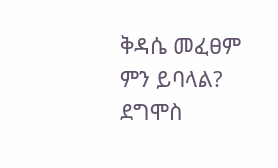ቅዳሴ መፈፀም ምን ይባላል? ደግሞስ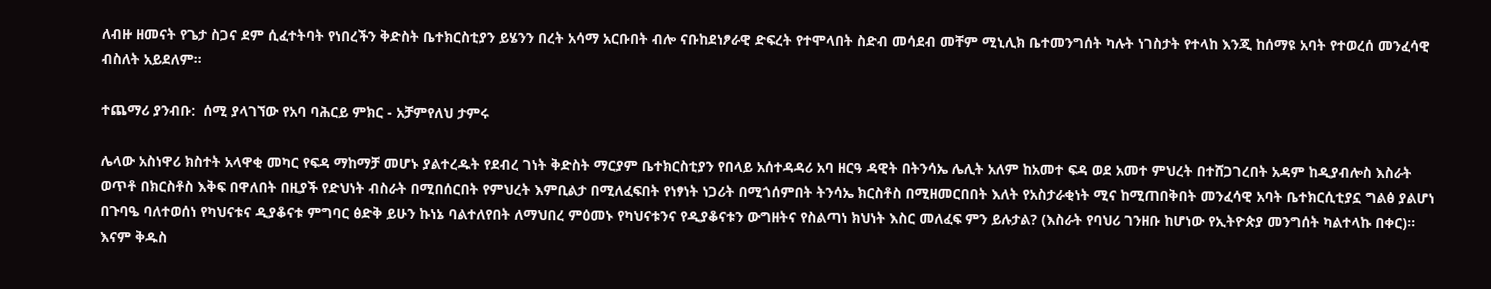ለብዙ ዘመናት የጌታ ስጋና ደም ሲፈተትባት የነበረችን ቅድስት ቤተክርስቲያን ይሄንን በረት አሳማ አርቡበት ብሎ ናቡከደነፆራዊ ድፍረት የተሞላበት ስድብ መሳደብ መቸም ሚኒሊክ ቤተመንግሰት ካሉት ነገስታት የተላከ እንጂ ከሰማዩ አባት የተወረሰ መንፈሳዊ ብስለት አይደለም፡፡

ተጨማሪ ያንብቡ:  ሰሚ ያላገኘው የአባ ባሕርይ ምክር - አቻምየለህ ታምሩ

ሌላው አስነዋሪ ክስተት አላዋቂ መካር የፍዳ ማከማቻ መሆኑ ያልተረዱት የደብረ ገነት ቅድስት ማርያም ቤተክርስቲያን የበላይ አሰተዳዳሪ አባ ዘርዓ ዳዊት በትንሳኤ ሌሊት አለም ከአመተ ፍዳ ወደ አመተ ምህረት በተሸጋገረበት አዳም ከዲያብሎስ እስራት ወጥቶ በክርስቶስ እቅፍ በዋለበት በዚያች የድህነት ብስራት በሚበሰርበት የምህረት እምቢልታ በሚለፈፍበት የነፃነት ነጋሪት በሚጎሰምበት ትንሳኤ ክርስቶስ በሚዘመርበበት እለት የአስታራቂነት ሚና ከሚጠበቅበት መንፈሳዊ አባት ቤተክርሲቲያኗ ግልፅ ያልሆነ በጉባዔ ባለተወሰነ የካህናቱና ዲያቆናቱ ምግባር ፅድቅ ይሁን ኩነኔ ባልተለየበት ለማህበረ ምዕመኑ የካህናቱንና የዲያቆናቱን ውግዘትና የስልጣነ ክህነት እስር መለፈፍ ምን ይሉታል? (እስራት የባህሪ ገንዘቡ ከሆነው የኢትዮጵያ መንግሰት ካልተላኩ በቀር)፡፡ እናም ቅዱስ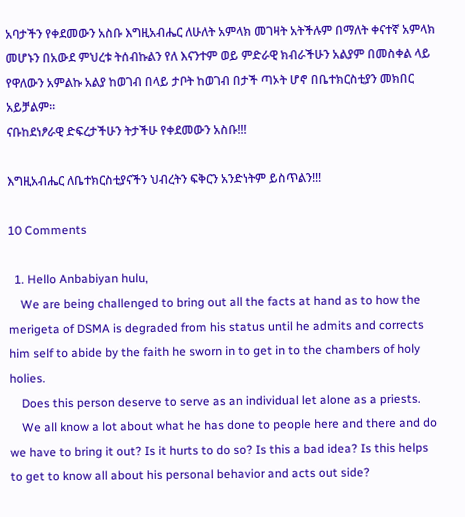አባታችን የቀደመውን አስቡ እግዚአብሔር ለሁለት አምላክ መገዛት አትችሉም በማለት ቀናተኛ አምላክ መሆኑን በአውደ ምህረቱ ትሰብኩልን የለ እናንተም ወይ ምድራዊ ክብራችሁን አልያም በመስቀል ላይ የዋለውን አምልኩ አልያ ከወገብ በላይ ታቦት ከወገብ በታች ጣኦት ሆኖ በቤተክርስቲያን መክበር አይቻልም፡፡
ናቡከደነፆራዊ ድፍረታችሁን ትታችሁ የቀደመውን አስቡ!!!

እግዚአብሔር ለቤተክርስቲያናችን ህብረትን ፍቅርን አንድነትም ይስጥልን!!!

10 Comments

  1. Hello Anbabiyan hulu,
    We are being challenged to bring out all the facts at hand as to how the merigeta of DSMA is degraded from his status until he admits and corrects him self to abide by the faith he sworn in to get in to the chambers of holy holies.
    Does this person deserve to serve as an individual let alone as a priests.
    We all know a lot about what he has done to people here and there and do we have to bring it out? Is it hurts to do so? Is this a bad idea? Is this helps to get to know all about his personal behavior and acts out side?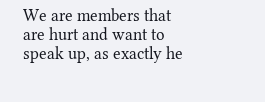We are members that are hurt and want to speak up, as exactly he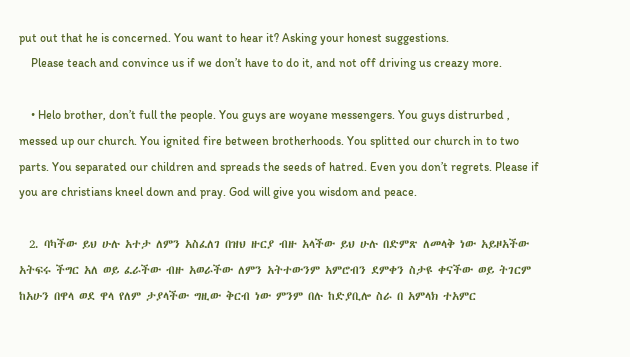put out that he is concerned. You want to hear it? Asking your honest suggestions.
    Please teach and convince us if we don’t have to do it, and not off driving us creazy more.

    • Helo brother, don’t full the people. You guys are woyane messengers. You guys distrurbed , messed up our church. You ignited fire between brotherhoods. You splitted our church in to two parts. You separated our children and spreads the seeds of hatred. Even you don’t regrets. Please if you are christians kneel down and pray. God will give you wisdom and peace.

  2. ባካችው ይህ ሁሉ አተታ ለምን አስፈለገ በዝህ ዙርያ ብዙ አላችው ይህ ሁሉ በድምጽ ለመላቅ ነው አይዞአችው አትፍሩ ችግር አለ ወይ ፈራችው ብዙ አወራችው ለምን አትተውንም አምሮብን ደምቀን ስታዩ ቀናችው ወይ ትገርም ከአሁን በዋላ ወደ ዋላ የለም ታያላችው ግዚው ቅርብ ነው ምንም በሉ ከድያቢሎ ስራ በ አምላክ ተአምር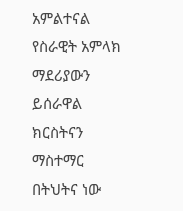አምልተናል የስራዊት አምላክ ማደሪያውን ይሰራዋል ክርስትናን ማስተማር በትህትና ነው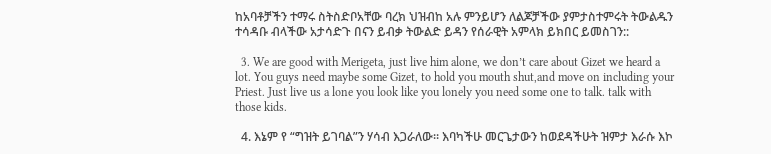ከአባቶቻችን ተማሩ ስትስድቦአቸው ባረክ ህዝብከ አሉ ምንይሆን ለልጆቻችው ያምታስተምሩት ትውልዱን ተሳዳቡ ብላችው አታሳድጉ በናን ይብቃ ትውልድ ይዳን የሰራዊት አምላክ ይክበር ይመስገን::

  3. We are good with Merigeta, just live him alone, we don’t care about Gizet we heard a lot. You guys need maybe some Gizet, to hold you mouth shut,and move on including your Priest. Just live us a lone you look like you lonely you need some one to talk. talk with those kids.

  4. እኔም የ “ግዝት ይገባል”ን ሃሳብ እጋራለው። እባካችሁ መርጌታውን ከወደዳችሁት ዝምታ እራሱ እኮ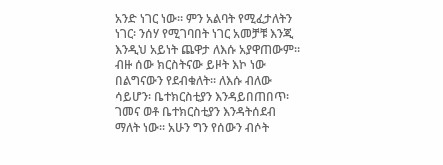አንድ ነገር ነው። ምን አልባት የሚፈታለትን ነገር፡ ንሰሃ የሚገባበት ነገር አመቻቹ እንጂ እንዲህ አይነት ጨዋታ ለእሱ አያዋጠውም። ብዙ ሰው ክርስትናው ይዞት እኮ ነው በልግናውን የደብቁለት። ለእሱ ብለው ሳይሆን፡ ቤተክርስቲያን እንዳይበጠበጥ፡ ገመና ወቶ ቤተክርስቲያን እንዳትሰደብ ማለት ነው። አሁን ግን የሰውን ብሶት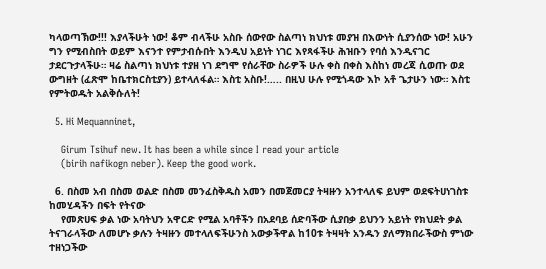ካላወጣኽው!!! እያላችሁት ነው! ቆም ብላችሁ አስቡ ሰውየው ስልጣነ ክህነቱ መያዝ በእውነት ሲያንሰው ነው! አሁን ግን የሚብስበት ወይም እናንተ የምታብሱበት እንዲህ አይነት ነገር እየጻፋችሁ ሕዝቡን የባሰ እንዲናገር ታደርጉታላችሁ። ዛሬ ስልጣነ ክህነቱ ተያዘ ነገ ደግሞ የሰራቸው ስራዎች ሁሉ ቀስ በቀስ እስከነ መረጃ ሲወጡ ወደ ውግዘት (ፈጽሞ ከቤተክርስቲያን) ይተላለፋል። እስቲ አስቡ!….. በዚህ ሁሉ የሚጎዳው እኮ አቶ ጌታሁን ነው። እስቲ የምትወዱት አልቅሱለት!

  5. Hi Mequanninet,

    Girum Tsihuf new. It has been a while since I read your article
    (birih nafikogn neber). Keep the good work.

  6. በስመ አብ በስመ ወልድ በስመ መንፈስቅዱስ አመን በመጀመርያ ትዛዙን አንተላለፍ ይህም ወደፍትሀነገስቱ ከመሂዳችን በፍት የትናው
    የመጽሀፍ ቃል ነው አባትህን አዋርድ የሚል አባቶችን በአደባይ ሰድባችው ሲያበቃ ይህንን አይነት የክህደት ቃል ትናገራላችው ለመሆኑ ቃሉን ትዛዙን መተላለፍችሁንስ አውቃችዋል ከ10ቱ ትዛዛት አንዱን ያለማክበራችውስ ምነው ተዘነጋችው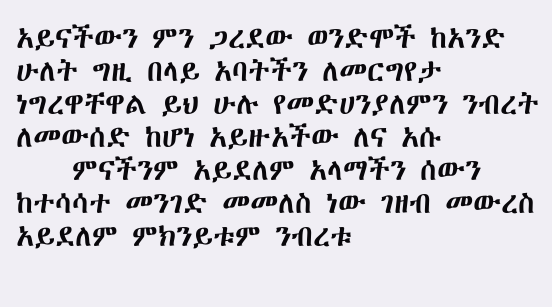አይናችውን ምን ጋረደው ወንድሞች ከአንድ ሁለት ግዚ በላይ አባትችን ለመርግየታ ነግረዋቸዋል ይህ ሁሉ የመድሀንያለምን ንብረት ለመውሰድ ከሆነ አይዙአችው ለና አሱ
    ምናችንም አይደለም አላማችን ሰውን ከተሳሳተ መንገድ መመለስ ነው ገዘብ መውረስ አይደለም ምክንይቱም ንብረቱ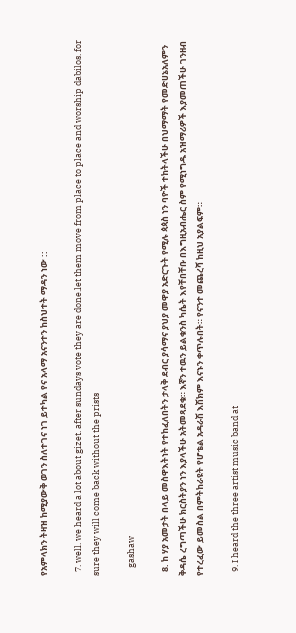የአምላክን ትዛዝ ከሚያውቅ ወገን ስለተገና ነገ ይተካል የና አላማ አናንተን ከስህተት ማዳን ነው ::

  7. well. we heard a lot about gizet. after sundays vote they are done.let them move from place to place and worship dabilos. for sure they will come back without the prists

    gashaw

  8. ከ ሃያ አመታት በላይ መስዋእትነት የተከፈለበትን ታላቅ ደብር ያሳማና ያህያ መዋያ አድርጉት የሚሉ ጳጳስ ነን ባዮች ተከትላችሁ በህማማት የመድሀኔአለምን ቅዳሴ ረግጣችሁ ክርስትያን ነን እያላችሁ አትመጻደቁ። እኛን ተዉን ይልቁንስ ካሴት እየቸበቸቡ በእግዚአብሔር ስም የሚነግዱ አዝማሪዎች እያመጠችሁ ገንዘብ የተረፈው ይመስል በምትከራዩት የሆቴል አዳራሽ እሽክም እናኑን ቀጥሉበት። የናንተ መጨረሻ ከዚህ አያልፍም።

  9. I heard the three artist music band at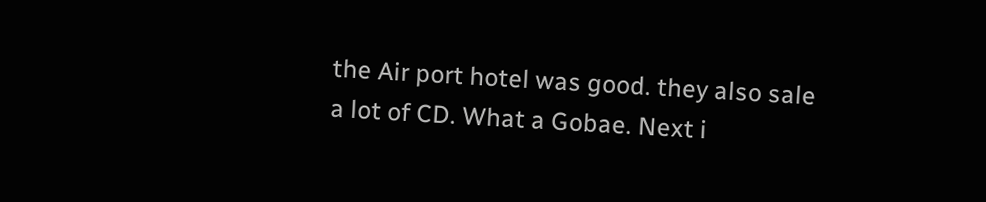the Air port hotel was good. they also sale a lot of CD. What a Gobae. Next i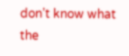don’t know what the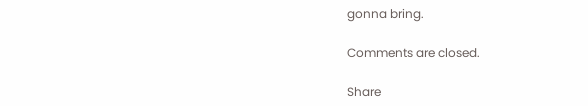gonna bring.

Comments are closed.

Share